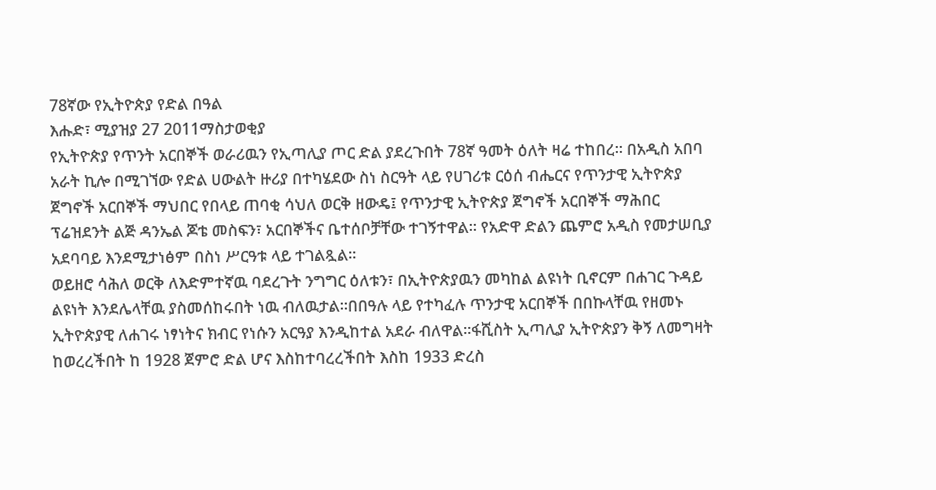78ኛው የኢትዮጵያ የድል በዓል
እሑድ፣ ሚያዝያ 27 2011ማስታወቂያ
የኢትዮጵያ የጥንት አርበኞች ወራሪዉን የኢጣሊያ ጦር ድል ያደረጉበት 78ኛ ዓመት ዕለት ዛሬ ተከበረ። በአዲስ አበባ አራት ኪሎ በሚገኘው የድል ሀውልት ዙሪያ በተካሄደው ስነ ስርዓት ላይ የሀገሪቱ ርዕሰ ብሔርና የጥንታዊ ኢትዮጵያ ጀግኖች አርበኞች ማህበር የበላይ ጠባቂ ሳህለ ወርቅ ዘውዴ፤ የጥንታዊ ኢትዮጵያ ጀግኖች አርበኞች ማሕበር ፕሬዝደንት ልጅ ዳንኤል ጆቴ መስፍን፣ አርበኞችና ቤተሰቦቻቸው ተገኝተዋል። የአድዋ ድልን ጨምሮ አዲስ የመታሠቢያ አደባባይ እንደሚታነፅም በስነ ሥርዓቱ ላይ ተገልጿል።
ወይዘሮ ሳሕለ ወርቅ ለእድምተኛዉ ባደረጉት ንግግር ዕለቱን፣ በኢትዮጵያዉን መካከል ልዩነት ቢኖርም በሐገር ጉዳይ ልዩነት እንደሌላቸዉ ያስመሰከሩበት ነዉ ብለዉታል።በበዓሉ ላይ የተካፈሉ ጥንታዊ አርበኞች በበኩላቸዉ የዘመኑ ኢትዮጵያዊ ለሐገሩ ነፃነትና ክብር የነሱን አርዓያ እንዲከተል አደራ ብለዋል።ፋሺስት ኢጣሊያ ኢትዮጵያን ቅኝ ለመግዛት ከወረረችበት ከ 1928 ጀምሮ ድል ሆና እስከተባረረችበት እስከ 1933 ድረስ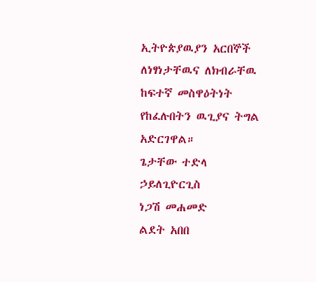ኢትዮጵያዉያን አርበኞች ለነፃነታቸዉና ለክብራቸዉ ከፍተኛ መስዋዕትነት የከፈሉበትን ዉጊያና ትግል አድርገዋል።
ጌታቸው ተድላ ኃይለጊዮርጊስ
ነጋሽ መሐመድ
ልደት አበበ